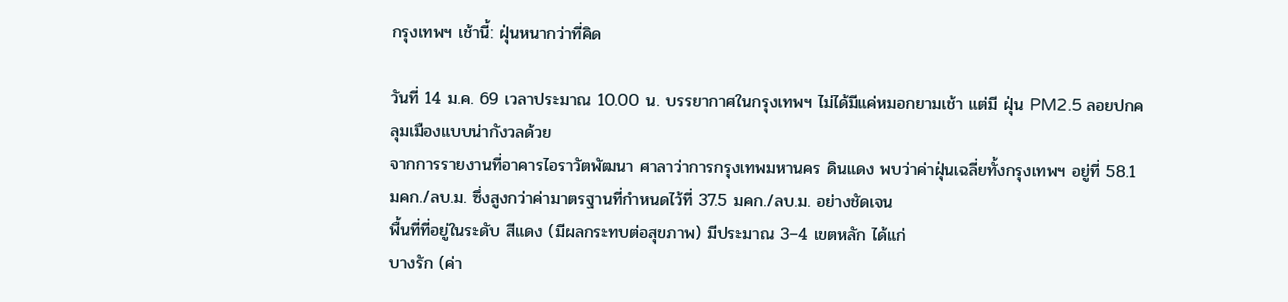กรุงเทพฯ เช้านี้: ฝุ่นหนากว่าที่คิด

วันที่ 14 ม.ค. 69 เวลาประมาณ 10.00 น. บรรยากาศในกรุงเทพฯ ไม่ได้มีแค่หมอกยามเช้า แต่มี ฝุ่น PM2.5 ลอยปกคลุมเมืองแบบน่ากังวลด้วย
จากการรายงานที่อาคารไอราวัตพัฒนา ศาลาว่าการกรุงเทพมหานคร ดินแดง พบว่าค่าฝุ่นเฉลี่ยทั้งกรุงเทพฯ อยู่ที่ 58.1 มคก./ลบ.ม. ซึ่งสูงกว่าค่ามาตรฐานที่กำหนดไว้ที่ 37.5 มคก./ลบ.ม. อย่างชัดเจน
พื้นที่ที่อยู่ในระดับ สีแดง (มีผลกระทบต่อสุขภาพ) มีประมาณ 3–4 เขตหลัก ได้แก่
บางรัก (ค่า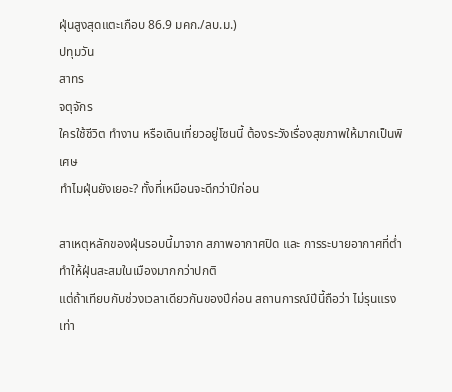ฝุ่นสูงสุดแตะเกือบ 86.9 มคก./ลบ.ม.)
ปทุมวัน
สาทร
จตุจักร
ใครใช้ชีวิต ทำงาน หรือเดินเที่ยวอยู่โซนนี้ ต้องระวังเรื่องสุขภาพให้มากเป็นพิเศษ
ทำไมฝุ่นยังเยอะ? ทั้งที่เหมือนจะดีกว่าปีก่อน

สาเหตุหลักของฝุ่นรอบนี้มาจาก สภาพอากาศปิด และ การระบายอากาศที่ต่ำ ทำให้ฝุ่นสะสมในเมืองมากกว่าปกติ
แต่ถ้าเทียบกับช่วงเวลาเดียวกันของปีก่อน สถานการณ์ปีนี้ถือว่า ไม่รุนแรงเท่า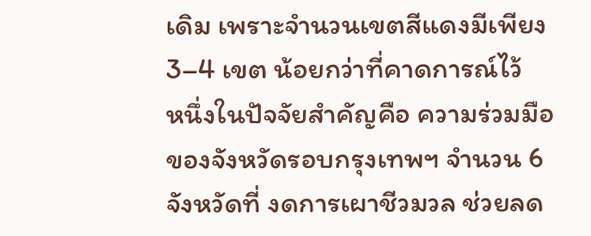เดิม เพราะจำนวนเขตสีแดงมีเพียง 3–4 เขต น้อยกว่าที่คาดการณ์ไว้
หนึ่งในปัจจัยสำคัญคือ ความร่วมมือของจังหวัดรอบกรุงเทพฯ จำนวน 6 จังหวัดที่ งดการเผาชีวมวล ช่วยลด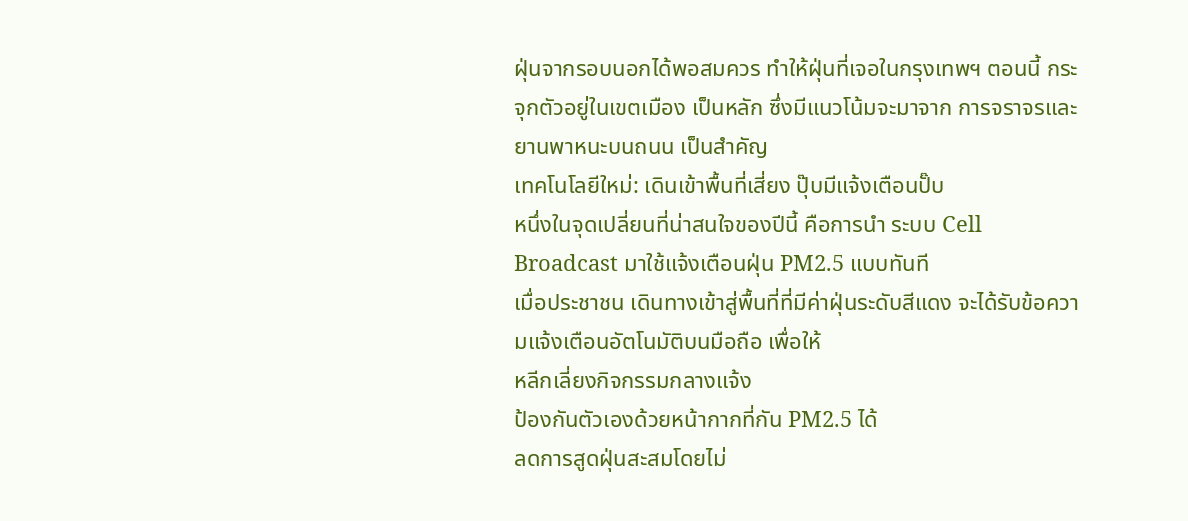ฝุ่นจากรอบนอกได้พอสมควร ทำให้ฝุ่นที่เจอในกรุงเทพฯ ตอนนี้ กระจุกตัวอยู่ในเขตเมือง เป็นหลัก ซึ่งมีแนวโน้มจะมาจาก การจราจรและยานพาหนะบนถนน เป็นสำคัญ
เทคโนโลยีใหม่: เดินเข้าพื้นที่เสี่ยง ปุ๊บมีแจ้งเตือนปั๊บ
หนึ่งในจุดเปลี่ยนที่น่าสนใจของปีนี้ คือการนำ ระบบ Cell Broadcast มาใช้แจ้งเตือนฝุ่น PM2.5 แบบทันที
เมื่อประชาชน เดินทางเข้าสู่พื้นที่ที่มีค่าฝุ่นระดับสีแดง จะได้รับข้อความแจ้งเตือนอัตโนมัติบนมือถือ เพื่อให้
หลีกเลี่ยงกิจกรรมกลางแจ้ง
ป้องกันตัวเองด้วยหน้ากากที่กัน PM2.5 ได้
ลดการสูดฝุ่นสะสมโดยไม่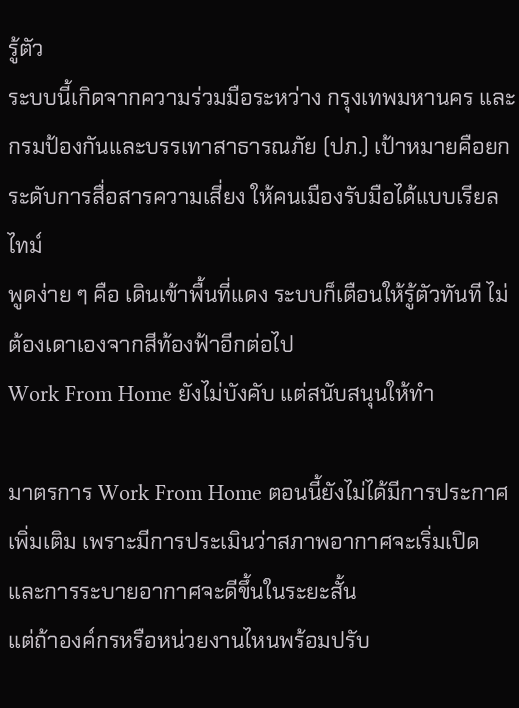รู้ตัว
ระบบนี้เกิดจากความร่วมมือระหว่าง กรุงเทพมหานคร และ กรมป้องกันและบรรเทาสาธารณภัย (ปภ.) เป้าหมายคือยกระดับการสื่อสารความเสี่ยง ให้คนเมืองรับมือได้แบบเรียลไทม์
พูดง่าย ๆ คือ เดินเข้าพื้นที่แดง ระบบก็เตือนให้รู้ตัวทันที ไม่ต้องเดาเองจากสีท้องฟ้าอีกต่อไป
Work From Home ยังไม่บังคับ แต่สนับสนุนให้ทำ

มาตรการ Work From Home ตอนนี้ยังไม่ได้มีการประกาศเพิ่มเติม เพราะมีการประเมินว่าสภาพอากาศจะเริ่มเปิด และการระบายอากาศจะดีขึ้นในระยะสั้น
แต่ถ้าองค์กรหรือหน่วยงานไหนพร้อมปรับ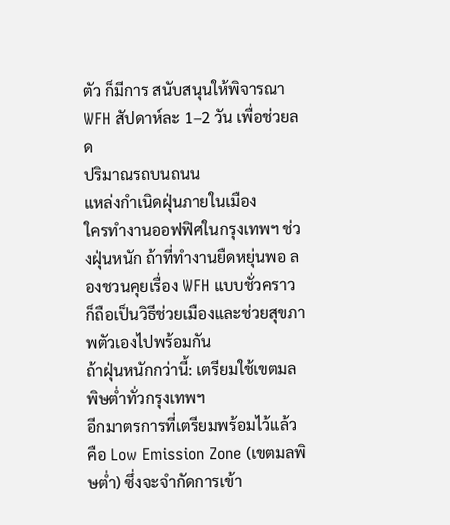ตัว ก็มีการ สนับสนุนให้พิจารณา WFH สัปดาห์ละ 1–2 วัน เพื่อช่วยลด
ปริมาณรถบนถนน
แหล่งกำเนิดฝุ่นภายในเมือง
ใครทำงานออฟฟิศในกรุงเทพฯ ช่วงฝุ่นหนัก ถ้าที่ทำงานยืดหยุ่นพอ ลองชวนคุยเรื่อง WFH แบบชั่วคราว ก็ถือเป็นวิธีช่วยเมืองและช่วยสุขภาพตัวเองไปพร้อมกัน
ถ้าฝุ่นหนักกว่านี้: เตรียมใช้เขตมลพิษต่ำทั่วกรุงเทพฯ
อีกมาตรการที่เตรียมพร้อมไว้แล้ว คือ Low Emission Zone (เขตมลพิษต่ำ) ซึ่งจะจำกัดการเข้า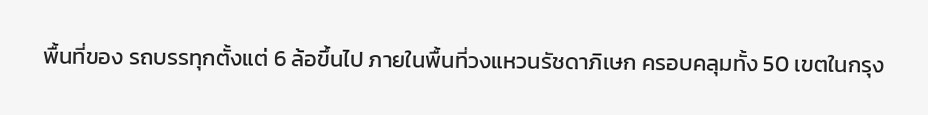พื้นที่ของ รถบรรทุกตั้งแต่ 6 ล้อขึ้นไป ภายในพื้นที่วงแหวนรัชดาภิเษก ครอบคลุมทั้ง 50 เขตในกรุง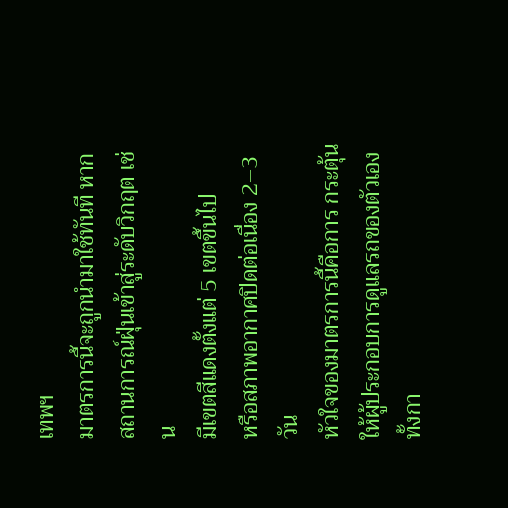เทพฯ
มาตรการนี้จะถูกนำมาใช้ทันที หากสถานการณ์ฝุ่นเข้าสู่ระดับวิกฤต เช่น
มีเขตสีแดงตั้งแต่ 5 เขตขึ้นไป
หรือสภาพอากาศปิดต่อเนื่อง 2–3 วัน
หัวใจของมาตรการนี้คือการ กระตุ้นให้ผู้ประกอบการดูแลรถของตัวเอง ทั้งกา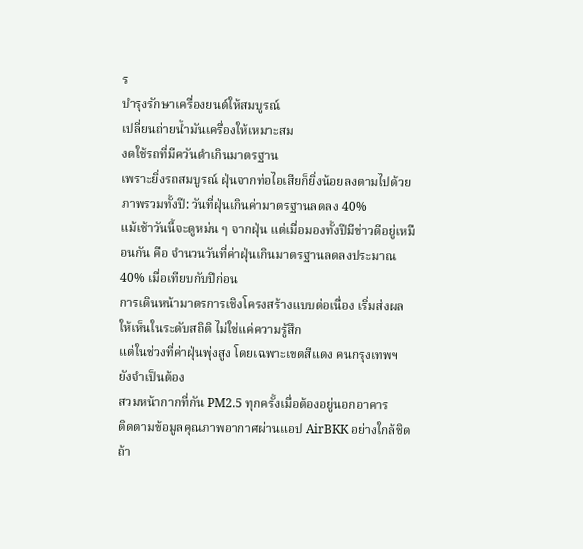ร
บำรุงรักษาเครื่องยนต์ให้สมบูรณ์
เปลี่ยนถ่ายน้ำมันเครื่องให้เหมาะสม
งดใช้รถที่มีควันดำเกินมาตรฐาน
เพราะยิ่งรถสมบูรณ์ ฝุ่นจากท่อไอเสียก็ยิ่งน้อยลงตามไปด้วย
ภาพรวมทั้งปี: วันที่ฝุ่นเกินค่ามาตรฐานลดลง 40%
แม้เช้าวันนี้จะดูหม่น ๆ จากฝุ่น แต่เมื่อมองทั้งปีมีข่าวดีอยู่เหมือนกัน คือ จำนวนวันที่ค่าฝุ่นเกินมาตรฐานลดลงประมาณ 40% เมื่อเทียบกับปีก่อน
การเดินหน้ามาตรการเชิงโครงสร้างแบบต่อเนื่อง เริ่มส่งผลให้เห็นในระดับสถิติ ไม่ใช่แค่ความรู้สึก
แต่ในช่วงที่ค่าฝุ่นพุ่งสูง โดยเฉพาะเขตสีแดง คนกรุงเทพฯ ยังจำเป็นต้อง
สวมหน้ากากที่กัน PM2.5 ทุกครั้งเมื่อต้องอยู่นอกอาคาร
ติดตามข้อมูลคุณภาพอากาศผ่านแอป AirBKK อย่างใกล้ชิด
ถ้า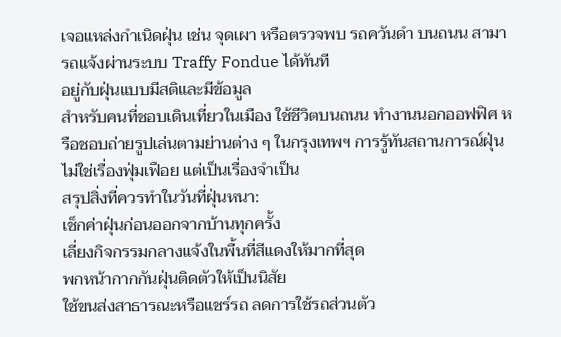เจอแหล่งกำเนิดฝุ่น เช่น จุดเผา หรือตรวจพบ รถควันดำ บนถนน สามารถแจ้งผ่านระบบ Traffy Fondue ได้ทันที
อยู่กับฝุ่นแบบมีสติและมีข้อมูล
สำหรับคนที่ชอบเดินเที่ยวในเมือง ใช้ชีวิตบนถนน ทำงานนอกออฟฟิศ หรือชอบถ่ายรูปเล่นตามย่านต่าง ๆ ในกรุงเทพฯ การรู้ทันสถานการณ์ฝุ่นไม่ใช่เรื่องฟุ่มเฟือย แต่เป็นเรื่องจำเป็น
สรุปสิ่งที่ควรทำในวันที่ฝุ่นหนา:
เช็กค่าฝุ่นก่อนออกจากบ้านทุกครั้ง
เลี่ยงกิจกรรมกลางแจ้งในพื้นที่สีแดงให้มากที่สุด
พกหน้ากากกันฝุ่นติดตัวให้เป็นนิสัย
ใช้ขนส่งสาธารณะหรือแชร์รถ ลดการใช้รถส่วนตัว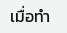เมื่อทำ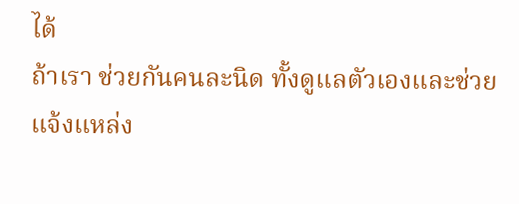ได้
ถ้าเรา ช่วยกันคนละนิด ทั้งดูแลตัวเองและช่วยแจ้งแหล่ง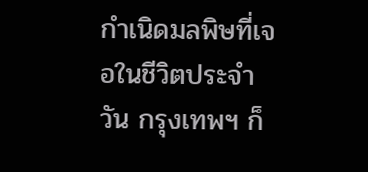กำเนิดมลพิษที่เจอในชีวิตประจำวัน กรุงเทพฯ ก็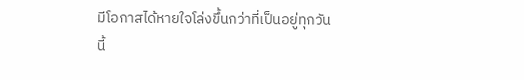มีโอกาสได้หายใจโล่งขึ้นกว่าที่เป็นอยู่ทุกวันนี้